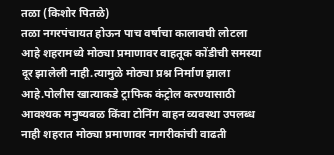तळा (किशोर पितळे)
तळा नगरपंचायत होऊन पाच वर्षाचा कालावघी लोटला आहे शहरामध्ये मोठ्या प्रमाणावर वाहतूक कोंडीची समस्या दूर झालेली नाही.त्यामुळे मोठ्या प्रश्न निर्माण झाला आहे.पोलीस खात्याकडे ट्राफिक कंट्रोल करण्यासाठी आवश्यक मनुष्यबळ किंवा टोनिंग वाहन व्यवस्था उपलब्ध नाही शहरात मोठ्या प्रमाणावर नागरीकांची वाढती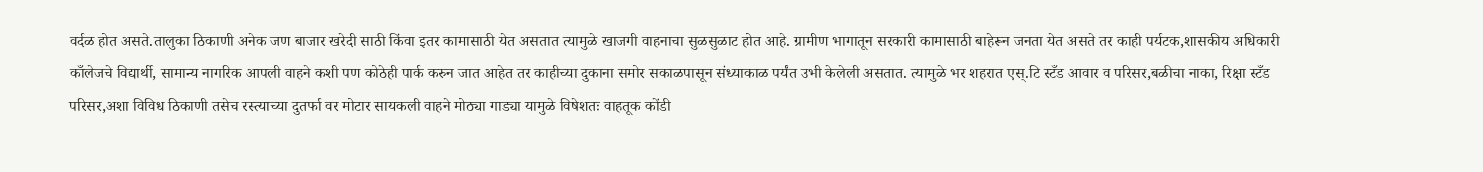वर्दळ होत असते.तालुका ठिकाणी अनेक जण बाजार खरेदी साठी किंवा इतर कामासाठी येत असतात त्यामुळे खाजगी वाहनाचा सुळसुळाट होत आहे. ग्रामीण भागातून सरकारी कामासाठी बाहेरून जनता येत असते तर काही पर्यटक,शासकीय अधिकारी काँलेजचे विद्यार्थी, सामान्य नागरिक आपली वाहने कशी पण कोठेही पार्क करुन जात आहेत तर काहीच्या दुकाना समोर सकाळपासून संध्याकाळ पर्यंत उभी केलेली असतात. त्यामुळे भर शहरात एस्.टि स्टँड आवार व परिसर,बळीचा नाका, रिक्षा स्टँड परिसर,अशा विविध ठिकाणी तसेच रस्त्याच्या दुतर्फा वर मोटार सायकली वाहने मोठ्या गाड्या यामुळे विषेशतः वाहतूक कोंडी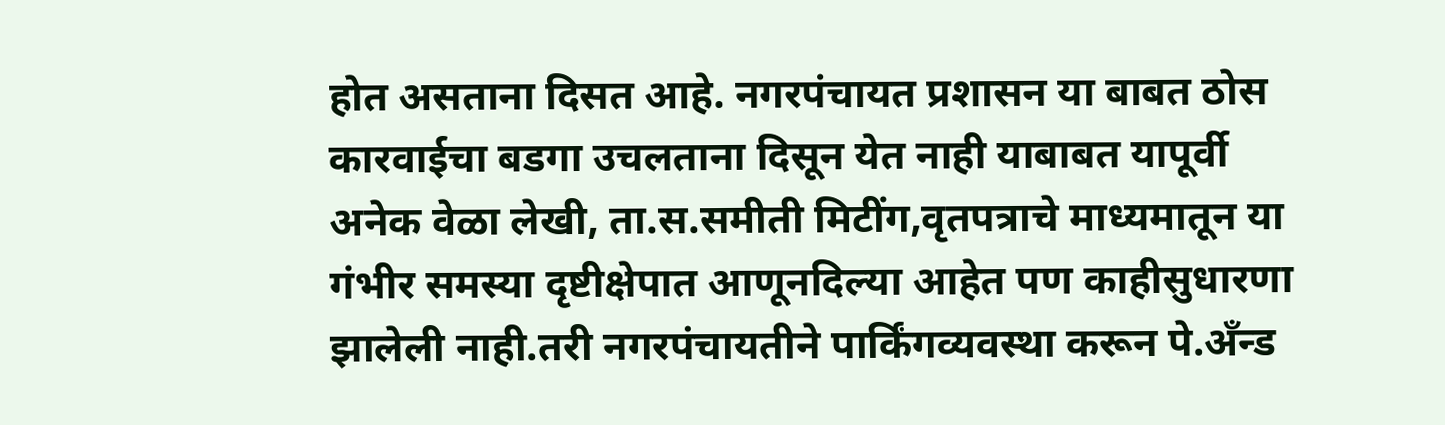होत असताना दिसत आहे. नगरपंचायत प्रशासन या बाबत ठोस कारवाईचा बडगा उचलताना दिसून येत नाही याबाबत यापूर्वी अनेक वेळा लेखी, ता.स.समीती मिटींग,वृतपत्राचे माध्यमातून या गंभीर समस्या दृष्टीक्षेपात आणूनदिल्या आहेत पण काहीसुधारणा झालेली नाही.तरी नगरपंचायतीने पार्किंगव्यवस्था करून पे.अँन्ड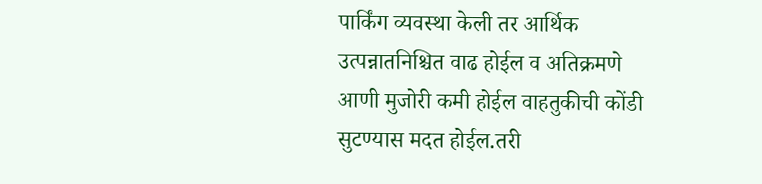पार्किंग व्यवस्था केली तर आर्थिक उत्पन्नातनिश्चित वाढ होईल व अतिक्रमणे आणी मुजोरी कमी होईल वाहतुकीची कोंडी सुटण्यास मदत होईल.तरी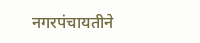नगरपंचायतीने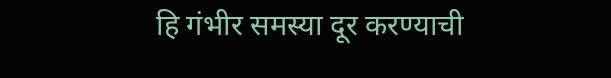हि गंभीर समस्या दूर करण्याची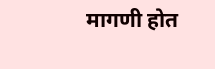मागणी होत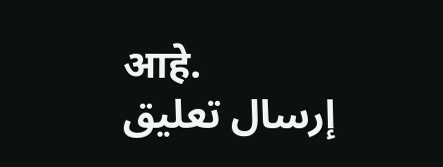आहे.
إرسال تعليق